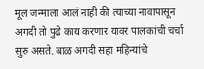मूल जन्माला आलं नाही की त्याच्या नावापासून अगदी तो पुढे काय करणार यावर पालकांची चर्चा सुरु असते. बाळ अगदी सहा महिन्यांचे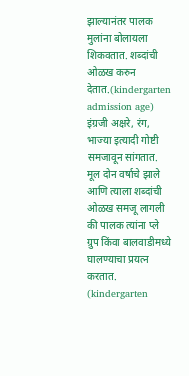झाल्यानंतर पालक मुलांना बोलायला शिकवतात. शब्दांची ओळख करुन देतात.(kindergarten admission age) इंग्रजी अक्षरे, रंग, भाज्या इत्यादी गोष्टी समजावून सांगतात. मूल दोन वर्षाचे झाले आणि त्याला शब्दांची ओळख समजू लागली की पालक त्यांना प्ले ग्रुप किंवा बालवाडीमध्ये घालण्याचा प्रयत्न करतात. (kindergarten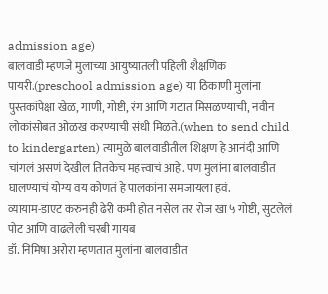admission age)
बालवाडी म्हणजे मुलाच्या आयुष्यातली पहिली शैक्षणिक पायरी.(preschool admission age) या ठिकाणी मुलांना पुस्तकांपेक्षा खेळ, गाणी, गोष्टी, रंग आणि गटात मिसळण्याची, नवीन लोकांसोबत ओळख करण्याची संधी मिळते.(when to send child to kindergarten) त्यामुळे बालवाडीतील शिक्षण हे आनंदी आणि चांगलं असणं देखील तितकेच महत्त्वाचं आहे. पण मुलांना बालवाडीत घालण्याचं योग्य वय कोणतं हे पालकांना समजायला हवं.
व्यायाम-डाएट करुनही ढेरी कमी होत नसेल तर रोज खा ५ गोष्टी, सुटलेलं पोट आणि वाढलेली चरबी गायब
डॉ. निमिषा अरोरा म्हणतात मुलांना बालवाडीत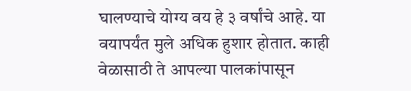घालण्याचे योग्य वय हे ३ वर्षांचे आहे. या वयापर्यंत मुले अधिक हुशार होतात. काही वेळासाठी ते आपल्या पालकांपासून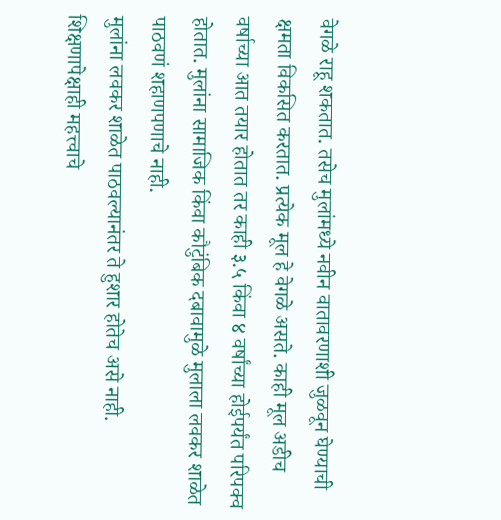वेगळे राहू शकतात. तसेच मुलांमध्ये नवीन वातावरणाशी जुळवून घेण्याची क्षमता विकसित करतात. प्रत्येक मूल हे वेगळे असते. काही मूल अडीच वर्षाच्या आत तयार होतात तर काही ३.५ किंवा ४ वर्षांच्या होईपर्यंत परिपक्व होतात. मुलांना सामाजिक किंवा कौटुंबिक दबावामुळे मुलाला लवकर शाळेत पाठवणं शहाणपणाचे नाही.
मुलांना लवकर शाळेत पाठवल्यानंतर ते हुशार होतेच असे नाही. शिक्षणापेक्षाही महत्त्वाचे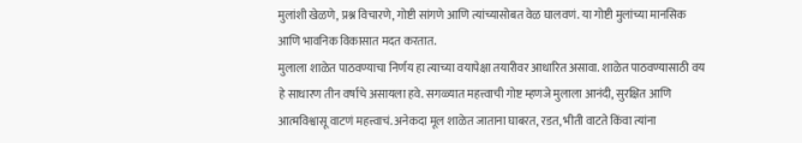मुलांशी खेळणे, प्रश्न विचारणे, गोष्टी सांगणे आणि त्यांच्यासोबत वेळ घालवणं. या गोष्टी मुलांच्या मानसिक आणि भावनिक विकासात मदत करतात.
मुलाला शाळेत पाठवण्याचा निर्णय हा त्याच्या वयापेक्षा तयारीवर आधारित असावा. शाळेत पाठवण्यासाठी वय हे साधारण तीन वर्षाचे असायला हवे. सगळ्यात महत्त्वाची गोष्ट म्हणजे मुलाला आनंदी, सुरक्षित आणि आत्मविश्वासू वाटणं महत्त्वाचं. अनेकदा मूल शाळेत जाताना घाबरत, रडत, भीती वाटते किंवा त्यांना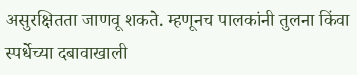असुरक्षितता जाणवू शकते. म्हणूनच पालकांनी तुलना किंवा स्पर्धेच्या दबावाखाली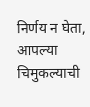निर्णय न घेता, आपल्या चिमुकल्याची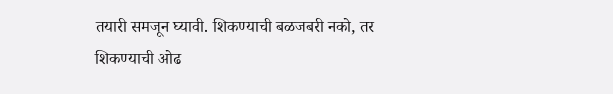तयारी समजून घ्यावी. शिकण्याची बळजबरी नको, तर शिकण्याची ओढ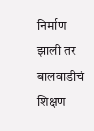निर्माण झाली तर बालवाडीचं शिक्षण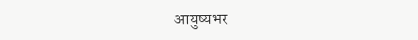आयुष्यभर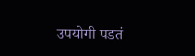उपयोगी पडतं